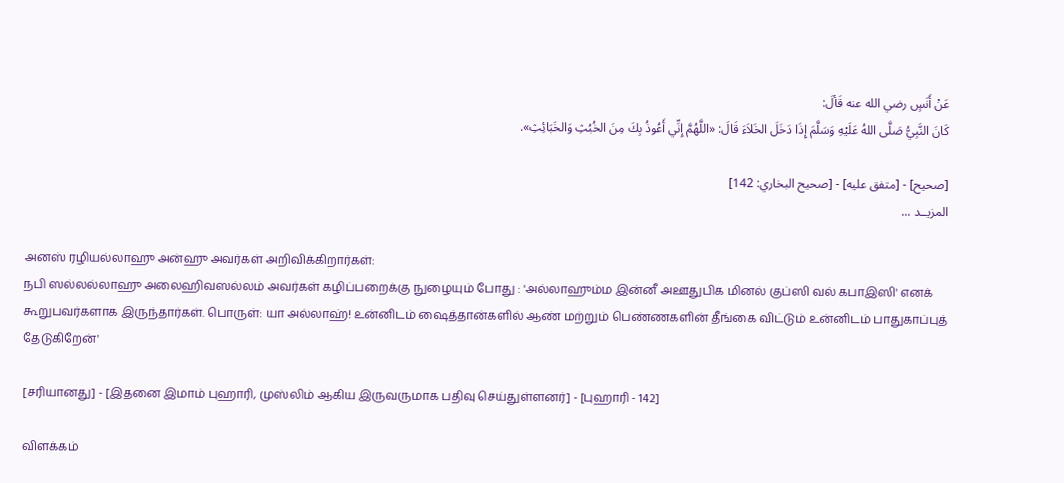عَنْ أَنَسٍ رضي الله عنه قَألَ:
كَانَ النَّبِيُّ صَلَّى اللهُ عَلَيْهِ وَسَلَّمَ إِذَا دَخَلَ الخَلاَءَ قَالَ: «اللَّهُمَّ إِنِّي أَعُوذُ بِكَ مِنَ الخُبُثِ وَالخَبَائِثِ».

[صحيح] - [متفق عليه] - [صحيح البخاري: 142]
المزيــد ...

அனஸ் ரழியல்லாஹு அன்ஹு அவர்கள் அறிவிக்கிறார்கள்:
நபி ஸல்லல்லாஹு அலைஹிவஸல்லம் அவர்கள் கழிப்பறைக்கு நுழையும் போது : 'அல்லாஹும்ம இன்னீ அஊதுபிக மினல் குப்ஸி வல் கபாஇஸி' எனக் கூறுபவர்களாக இருந்தார்கள். பொருள்: யா அல்லாஹ்! உன்னிடம் ஷைத்தான்களில் ஆண் மற்றும் பெண்ணகளின் தீங்கை விட்டும் உன்னிடம் பாதுகாப்புத் தேடுகிறேன்'

[சரியானது] - [இதனை இமாம் புஹாரி, முஸ்லிம் ஆகிய இருவருமாக பதிவு செய்துள்ளனர்] - [புஹாரி - 142]

விளக்கம்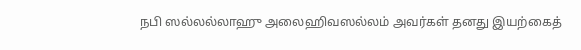நபி ஸல்லல்லாஹு அலைஹிவஸல்லம் அவர்கள் தனது இயற்கைத்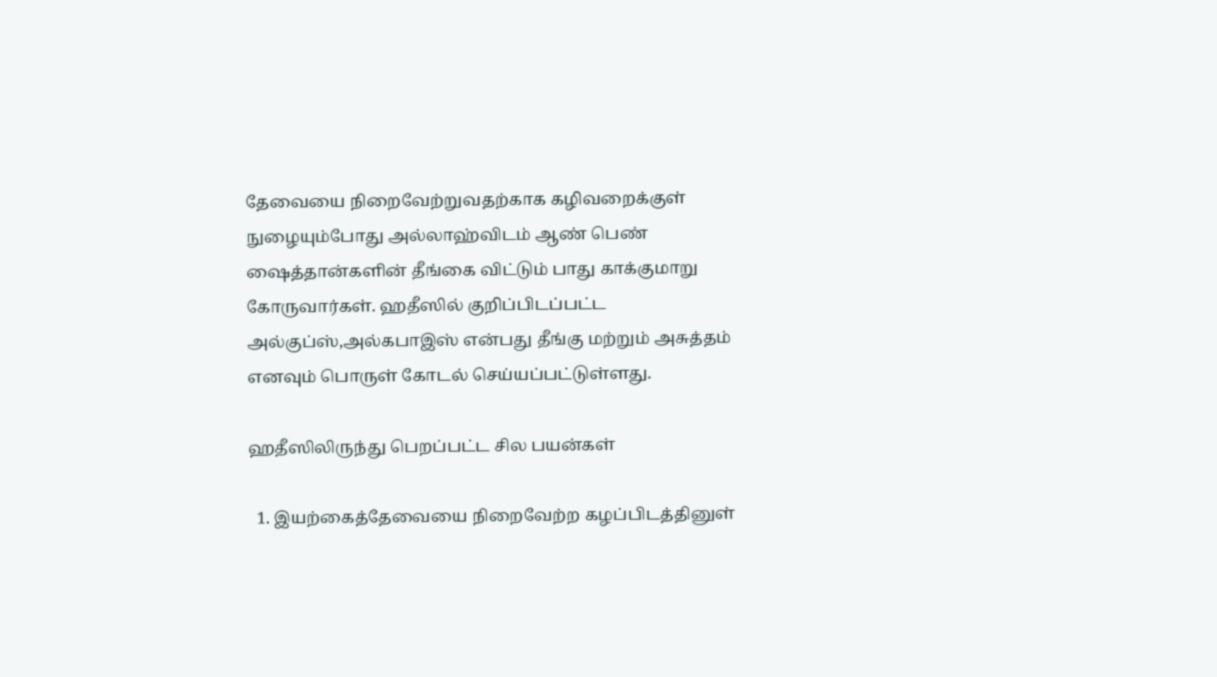தேவையை நிறைவேற்றுவதற்காக கழிவறைக்குள் நுழையும்போது அல்லாஹ்விடம் ஆண் பெண் ஷைத்தான்களின் தீங்கை விட்டும் பாது காக்குமாறு கோருவார்கள். ஹதீஸில் குறிப்பிடப்பட்ட அல்குப்ஸ்,அல்கபாஇஸ் என்பது தீங்கு மற்றும் அசுத்தம் எனவும் பொருள் கோடல் செய்யப்பட்டுள்ளது.

ஹதீஸிலிருந்து பெறப்பட்ட சில பயன்கள்

  1. இயற்கைத்தேவையை நிறைவேற்ற கழப்பிடத்தினுள்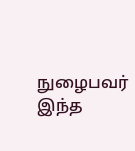நுழைபவர் இந்த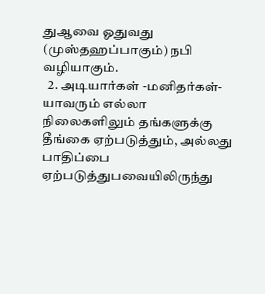துஆவை ஓதுவது (முஸ்தஹப்பாகும்) நபி வழியாகும்.
  2. அடியார்கள் -மனிதர்கள்- யாவரும் எல்லா நிலைகளிலும் தங்களுக்கு தீங்கை ஏற்படுத்தும், அல்லது பாதிப்பை ஏற்படுத்துபவையிலிருந்து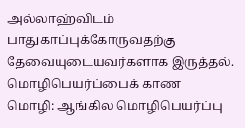அல்லாஹ்விடம் பாதுகாப்புக்கோருவதற்கு தேவையுடையவர்களாக இருத்தல்.
மொழிபெயர்ப்பைக் காண
மொழி: ஆங்கில மொழிபெயர்ப்பு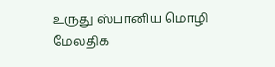உருது ஸ்பானிய மொழி மேலதிக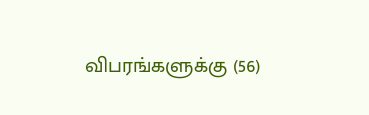விபரங்களுக்கு (56)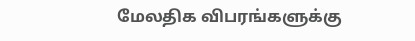மேலதிக விபரங்களுக்கு